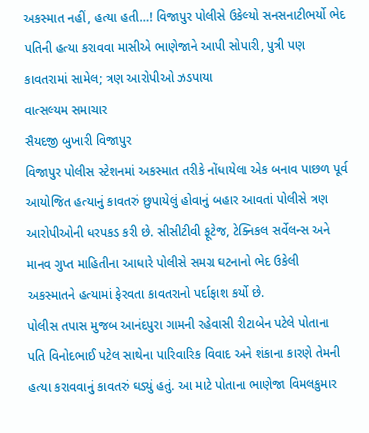અકસ્માત નહીં, હત્યા હતી…! વિજાપુર પોલીસે ઉકેલ્યો સનસનાટીભર્યો ભેદ
પતિની હત્યા કરાવવા માસીએ ભાણેજાને આપી સોપારી, પુત્રી પણ કાવતરામાં સામેલ; ત્રણ આરોપીઓ ઝડપાયા
વાત્સલ્યમ સમાચાર
સૈયદજી બુખારી વિજાપુર
વિજાપુર પોલીસ સ્ટેશનમાં અકસ્માત તરીકે નોંધાયેલા એક બનાવ પાછળ પૂર્વ આયોજિત હત્યાનું કાવતરું છુપાયેલું હોવાનું બહાર આવતાં પોલીસે ત્રણ આરોપીઓની ધરપકડ કરી છે. સીસીટીવી ફૂટેજ, ટેક્નિકલ સર્વેલન્સ અને માનવ ગુપ્ત માહિતીના આધારે પોલીસે સમગ્ર ઘટનાનો ભેદ ઉકેલી અકસ્માતને હત્યામાં ફેરવતા કાવતરાનો પર્દાફાશ કર્યો છે.
પોલીસ તપાસ મુજબ આનંદપુરા ગામની રહેવાસી રીટાબેન પટેલે પોતાના પતિ વિનોદભાઈ પટેલ સાથેના પારિવારિક વિવાદ અને શંકાના કારણે તેમની હત્યા કરાવવાનું કાવતરું ઘડ્યું હતું. આ માટે પોતાના ભાણેજા વિમલકુમાર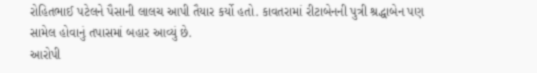રોહિતભાઈ પટેલને પૈસાની લાલચ આપી તૈયાર કર્યો હતો. કાવતરામાં રીટાબેનની પુત્રી શ્રદ્ધાબેન પણ સામેલ હોવાનું તપાસમાં બહાર આવ્યું છે.
આરોપી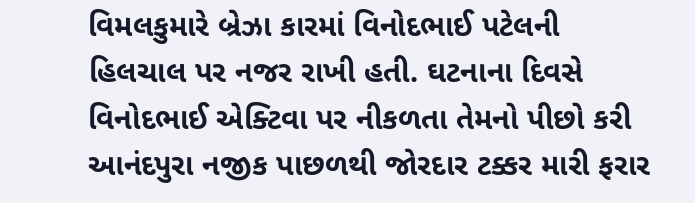વિમલકુમારે બ્રેઝા કારમાં વિનોદભાઈ પટેલની હિલચાલ પર નજર રાખી હતી. ઘટનાના દિવસે વિનોદભાઈ એક્ટિવા પર નીકળતા તેમનો પીછો કરી આનંદપુરા નજીક પાછળથી જોરદાર ટક્કર મારી ફરાર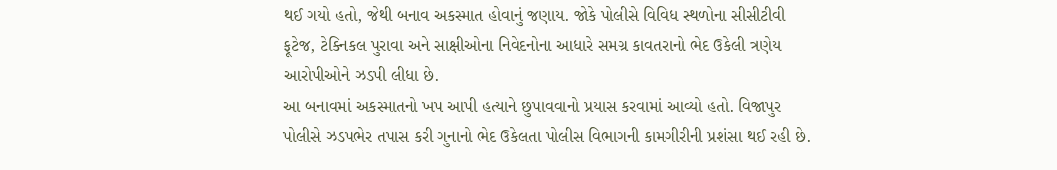થઈ ગયો હતો, જેથી બનાવ અકસ્માત હોવાનું જણાય. જોકે પોલીસે વિવિધ સ્થળોના સીસીટીવી ફૂટેજ, ટેક્નિકલ પુરાવા અને સાક્ષીઓના નિવેદનોના આધારે સમગ્ર કાવતરાનો ભેદ ઉકેલી ત્રણેય આરોપીઓને ઝડપી લીધા છે.
આ બનાવમાં અકસ્માતનો ખપ આપી હત્યાને છુપાવવાનો પ્રયાસ કરવામાં આવ્યો હતો. વિજાપુર પોલીસે ઝડપભેર તપાસ કરી ગુનાનો ભેદ ઉકેલતા પોલીસ વિભાગની કામગીરીની પ્રશંસા થઈ રહી છે.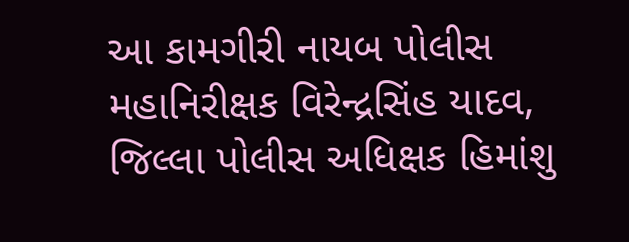આ કામગીરી નાયબ પોલીસ મહાનિરીક્ષક વિરેન્દ્રસિંહ યાદવ, જિલ્લા પોલીસ અધિક્ષક હિમાંશુ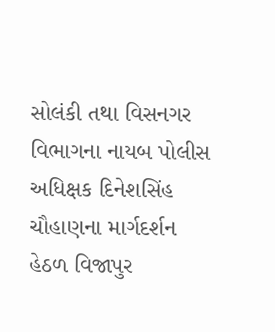સોલંકી તથા વિસનગર વિભાગના નાયબ પોલીસ અધિક્ષક દિનેશસિંહ ચૌહાણના માર્ગદર્શન હેઠળ વિજાપુર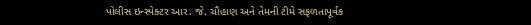પોલીસ ઇન્સ્પેક્ટર આર. જે. ચૌહાણ અને તેમની ટીમે સફળતાપૂર્વક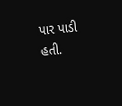પાર પાડી હતી.